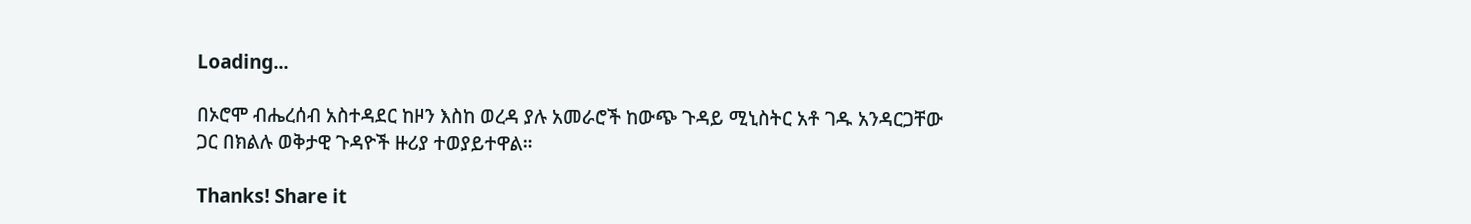Loading...

በኦሮሞ ብሔረሰብ አስተዳደር ከዞን እስከ ወረዳ ያሉ አመራሮች ከውጭ ጉዳይ ሚኒስትር አቶ ገዱ አንዳርጋቸው ጋር በክልሉ ወቅታዊ ጉዳዮች ዙሪያ ተወያይተዋል።

Thanks! Share it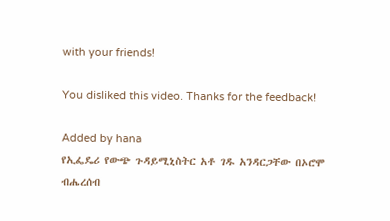with your friends!

You disliked this video. Thanks for the feedback!

Added by hana
የኢፌዴሪ የውጭ ጉዳይሚኒስትር አቶ ገዱ አንዳርጋቸው በኦሮሞ ብሔረሰብ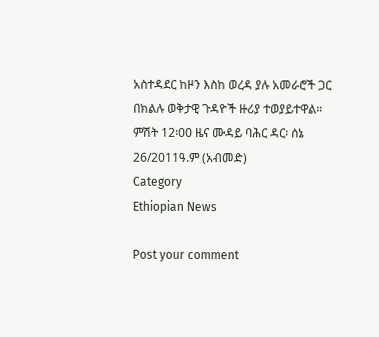አስተዳደር ከዞን እስከ ወረዳ ያሉ አመራሮች ጋር በክልሉ ወቅታዊ ጉዳዮች ዙሪያ ተወያይተዋል።
ምሽት 12፡00 ዜና ሙዳይ ባሕር ዳር፡ ሰኔ 26/2011ዓ.ም (አብመድ)
Category
Ethiopian News

Post your comment